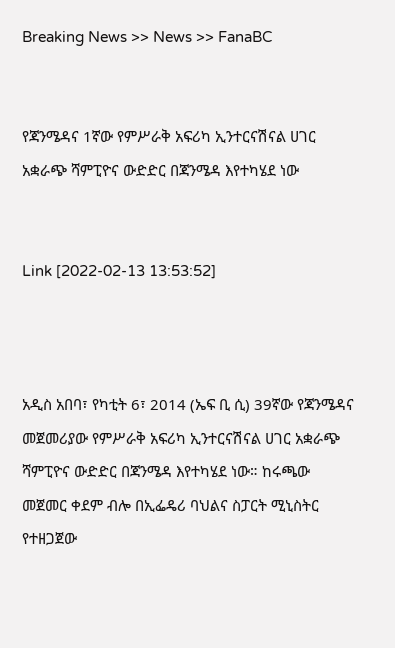Breaking News >> News >> FanaBC


የጃንሜዳና 1ኛው የምሥራቅ አፍሪካ ኢንተርናሽናል ሀገር አቋራጭ ሻምፒዮና ውድድር በጃንሜዳ እየተካሄደ ነው


Link [2022-02-13 13:53:52]



አዲስ አበባ፣ የካቲት 6፣ 2014 (ኤፍ ቢ ሲ) 39ኛው የጃንሜዳና መጀመሪያው የምሥራቅ አፍሪካ ኢንተርናሽናል ሀገር አቋራጭ ሻምፒዮና ውድድር በጃንሜዳ እየተካሄደ ነው። ከሩጫው መጀመር ቀደም ብሎ በኢፌዴሪ ባህልና ስፓርት ሚኒስትር የተዘጋጀው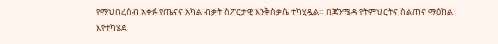የማህበረሰብ አቀፉ የጤናና አካል ብቃት ስፖርታዊ እንቅስቃሴ ተካሂዷል። በጃንሜዳ የትምህርትና ስልጠና ማዕከል እየተካሄደ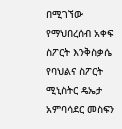በሚገኘው የማህበረሰብ አቀፍ ስፖርት እንቅስቃሴ የባህልና ስፖርት ሚኒስትር ዴኤታ አምባሳደር መስፍን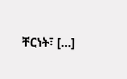ቸርነት፣ […]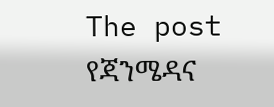The post የጃንሜዳና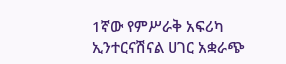1ኛው የምሥራቅ አፍሪካ ኢንተርናሽናል ሀገር አቋራጭ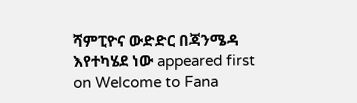ሻምፒዮና ውድድር በጃንሜዳ እየተካሄደ ነው appeared first on Welcome to Fana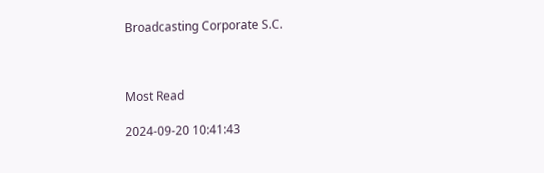Broadcasting Corporate S.C.



Most Read

2024-09-20 10:41:43